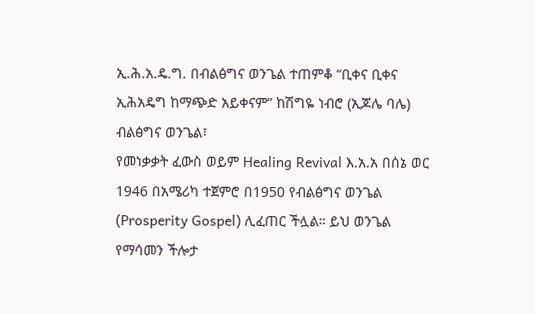ኢ.ሕ.አ.ዴ.ግ. በብልፅግና ወንጌል ተጠምቆ “ቢቀና ቢቀና ኢሕአዴግ ከማጭድ አይቀናም” ከሽግዬ ነብሮ (ኢጆሌ ባሌ)
ብልፅግና ወንጌል፣
የመነቃቃት ፈውስ ወይም Healing Revival እ.አ.አ በሰኔ ወር 1946 በአሜሪካ ተጀምሮ በ1950 የብልፅግና ወንጌል (Prosperity Gospel) ሊፈጠር ችሏል። ይህ ወንጌል የማሳመን ችሎታ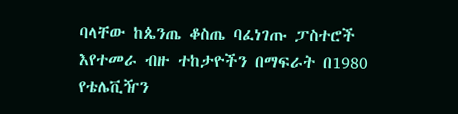ባላቸው ከጴንጤ ቆስጤ ባፈነገጡ ፓስተሮች እየተመራ ብዙ ተከታዮችን በማፍራት በ1980 የቴሌቪዥን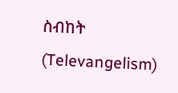ስብከት (Televangelism)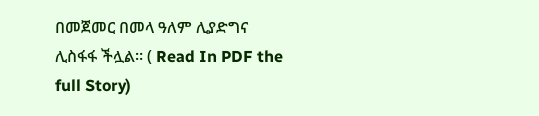በመጀመር በመላ ዓለም ሊያድግና ሊስፋፋ ችሏል። ( Read In PDF the full Story)